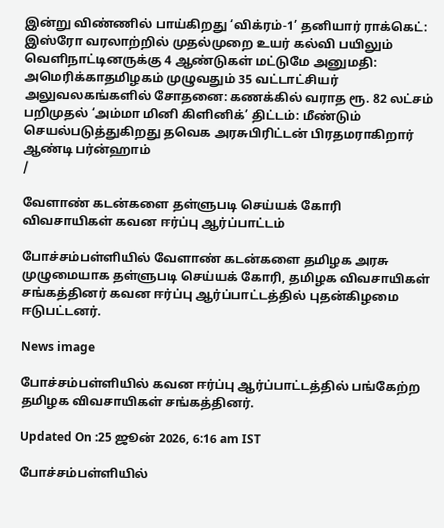இன்று விண்ணில் பாய்கிறது ‘விக்ரம்-1’ தனியார் ராக்கெட்: இஸ்ரோ வரலாற்றில் முதல்முறை உயர் கல்வி பயிலும் வெளிநாட்டினருக்கு 4 ஆண்டுகள் மட்டுமே அனுமதி: அமெரிக்காதமிழகம் முழுவதும் 35 வட்டாட்சியர் அலுவலகங்களில் சோதனை: கணக்கில் வராத ரூ. 82 லட்சம் பறிமுதல் ‘அம்மா மினி கிளினிக்’ திட்டம்: மீண்டும் செயல்படுத்துகிறது தவெக அரசுபிரிட்டன் பிரதமராகிறார் ஆண்டி பர்ன்ஹாம்
/

வேளாண் கடன்களை தள்ளுபடி செய்யக் கோரி விவசாயிகள் கவன ஈர்ப்பு ஆர்ப்பாட்டம்

போச்சம்பள்ளியில் வேளாண் கடன்களை தமிழக அரசு முழுமையாக தள்ளுபடி செய்யக் கோரி, தமிழக விவசாயிகள் சங்கத்தினர் கவன ஈர்ப்பு ஆர்ப்பாட்டத்தில் புதன்கிழமை ஈடுபட்டனர்.

News image

போச்சம்பள்ளியில் கவன ஈர்ப்பு ஆர்ப்பாட்டத்தில் பங்கேற்ற தமிழக விவசாயிகள் சங்கத்தினர்.

Updated On :25 ஜூன் 2026, 6:16 am IST

போச்சம்பள்ளியில்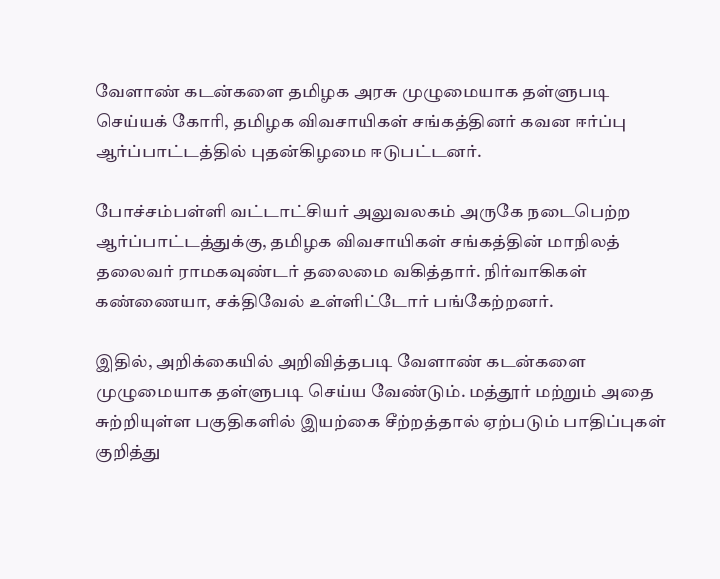வேளாண் கடன்களை தமிழக அரசு முழுமையாக தள்ளுபடி செய்யக் கோரி, தமிழக விவசாயிகள் சங்கத்தினர் கவன ஈர்ப்பு ஆர்ப்பாட்டத்தில் புதன்கிழமை ஈடுபட்டனர்.

போச்சம்பள்ளி வட்டாட்சியர் அலுவலகம் அருகே நடைபெற்ற ஆர்ப்பாட்டத்துக்கு, தமிழக விவசாயிகள் சங்கத்தின் மாநிலத் தலைவர் ராமகவுண்டர் தலைமை வகித்தார். நிர்வாகிகள் கண்ணையா, சக்திவேல் உள்ளிட்டோர் பங்கேற்றனர்.

இதில், அறிக்கையில் அறிவித்தபடி வேளாண் கடன்களை முழுமையாக தள்ளுபடி செய்ய வேண்டும். மத்தூர் மற்றும் அதை சுற்றியுள்ள பகுதிகளில் இயற்கை சீற்றத்தால் ஏற்படும் பாதிப்புகள் குறித்து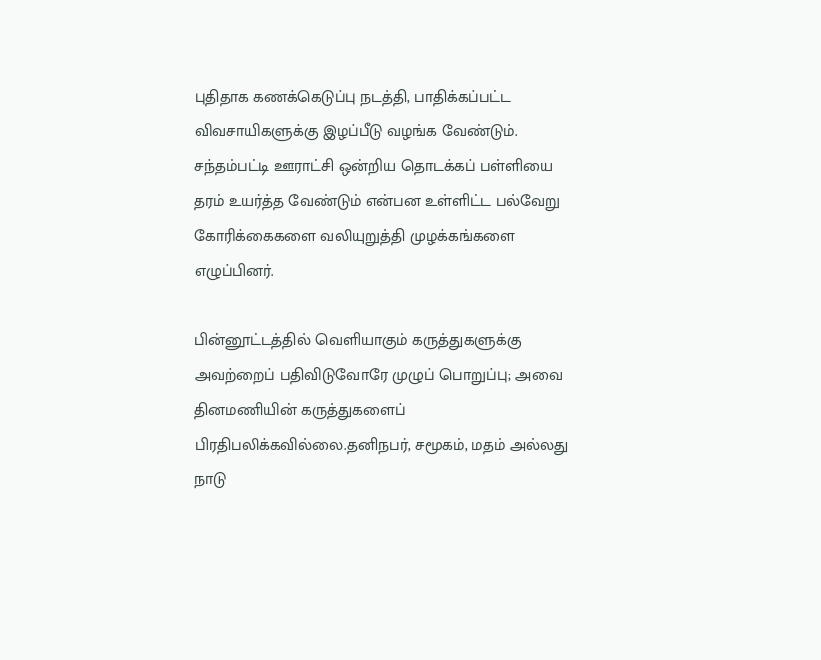புதிதாக கணக்கெடுப்பு நடத்தி, பாதிக்கப்பட்ட விவசாயிகளுக்கு இழப்பீடு வழங்க வேண்டும். சந்தம்பட்டி ஊராட்சி ஒன்றிய தொடக்கப் பள்ளியை தரம் உயர்த்த வேண்டும் என்பன உள்ளிட்ட பல்வேறு கோரிக்கைகளை வலியுறுத்தி முழக்கங்களை எழுப்பினர்.

பின்னூட்டத்தில் வெளியாகும் கருத்துகளுக்கு அவற்றைப் பதிவிடுவோரே முழுப் பொறுப்பு; அவை தினமணியின் கருத்துகளைப் பிரதிபலிக்கவில்லை.தனிநபர், சமூகம், மதம் அல்லது நாடு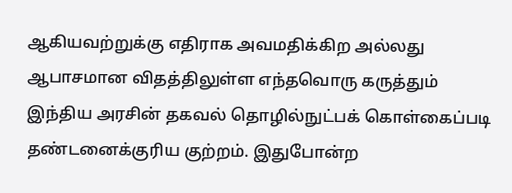ஆகியவற்றுக்கு எதிராக அவமதிக்கிற அல்லது ஆபாசமான விதத்திலுள்ள எந்தவொரு கருத்தும் இந்திய அரசின் தகவல் தொழில்நுட்பக் கொள்கைப்படி தண்டனைக்குரிய குற்றம். இதுபோன்ற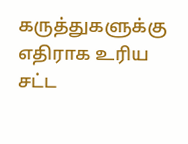கருத்துகளுக்கு எதிராக உரிய சட்ட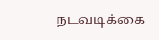நடவடிக்கை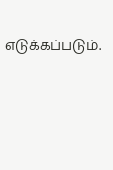எடுக்கப்படும்.